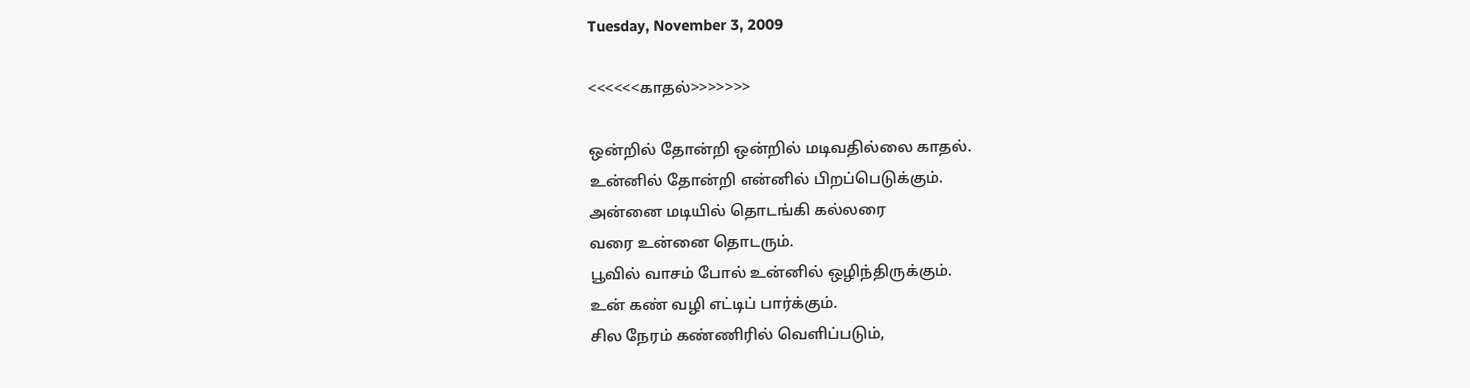Tuesday, November 3, 2009

<<<<<<காதல்>>>>>>>

ஒன்றில் தோன்றி ஒன்றில் மடிவதில்லை காதல்.
உன்னில் தோன்றி என்னில் பிறப்பெடுக்கும்.
அன்னை மடியில் தொடங்கி கல்லரை
வரை உன்னை தொடரும்.
பூவில் வாசம் போல் உன்னில் ஒழிந்திருக்கும்.
உன் கண் வழி எட்டிப் பார்க்கும்.
சில நேரம் கண்ணிரில் வெளிப்படும்,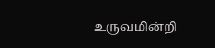உருவமின்றி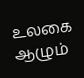உலகை ஆழும்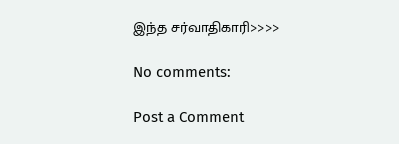இந்த சர்வாதிகாரி>>>>

No comments:

Post a Comment